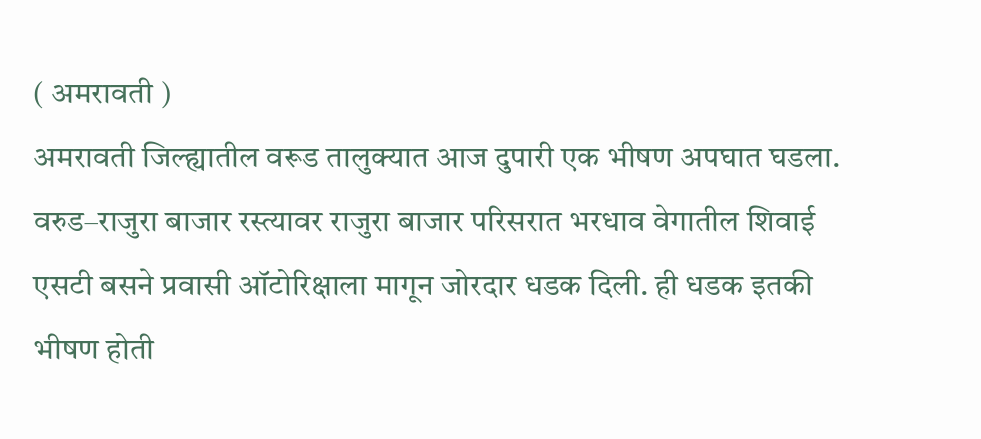( अमरावती )
अमरावती जिल्ह्यातील वरूड तालुक्यात आज दुपारी एक भीषण अपघात घडला. वरुड–राजुरा बाजार रस्त्यावर राजुरा बाजार परिसरात भरधाव वेगातील शिवाई एसटी बसने प्रवासी ऑटोरिक्षाला मागून जोरदार धडक दिली. ही धडक इतकी भीषण होती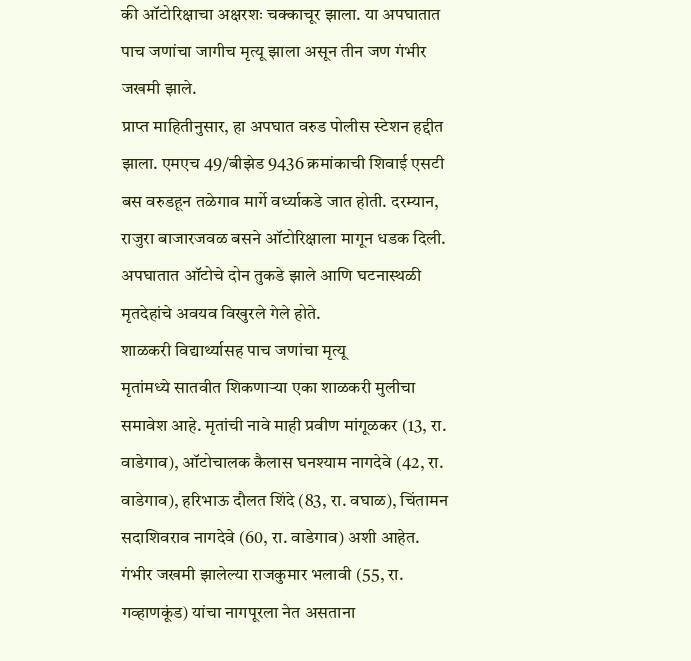की ऑटोरिक्षाचा अक्षरशः चक्काचूर झाला. या अपघातात पाच जणांचा जागीच मृत्यू झाला असून तीन जण गंभीर जखमी झाले.
प्राप्त माहितीनुसार, हा अपघात वरुड पोलीस स्टेशन हद्दीत झाला. एमएच 49/बीझेड 9436 क्रमांकाची शिवाई एसटी बस वरुडहून तळेगाव मार्गे वर्ध्याकडे जात होती. दरम्यान, राजुरा बाजारजवळ बसने ऑटोरिक्षाला मागून धडक दिली. अपघातात ऑटोचे दोन तुकडे झाले आणि घटनास्थळी मृतदेहांचे अवयव विखुरले गेले होते.
शाळकरी विद्यार्थ्यासह पाच जणांचा मृत्यू
मृतांमध्ये सातवीत शिकणाऱ्या एका शाळकरी मुलीचा समावेश आहे. मृतांची नावे माही प्रवीण मांगूळकर (13, रा. वाडेगाव), ऑटोचालक कैलास घनश्याम नागदेवे (42, रा. वाडेगाव), हरिभाऊ दौलत शिंदे (83, रा. वघाळ), चिंतामन सदाशिवराव नागदेवे (60, रा. वाडेगाव) अशी आहेत. गंभीर जखमी झालेल्या राजकुमार भलावी (55, रा. गव्हाणकूंड) यांचा नागपूरला नेत असताना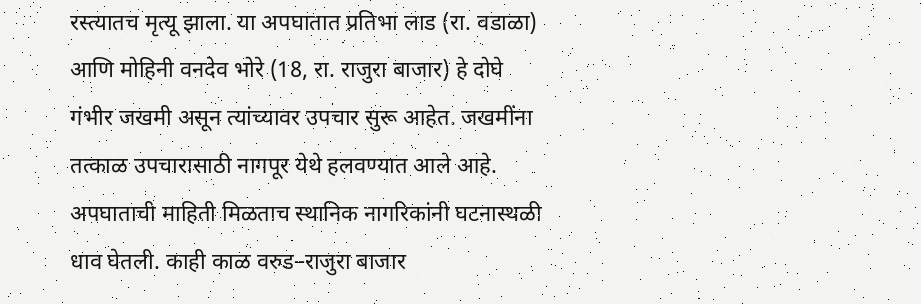रस्त्यातच मृत्यू झाला. या अपघातात प्रतिभा लाड (रा. वडाळा) आणि मोहिनी वनदेव भोरे (18, रा. राजुरा बाजार) हे दोघे गंभीर जखमी असून त्यांच्यावर उपचार सुरू आहेत. जखमींना तत्काळ उपचारासाठी नागपूर येथे हलवण्यात आले आहे.
अपघाताची माहिती मिळताच स्थानिक नागरिकांनी घटनास्थळी धाव घेतली. काही काळ वरुड–राजुरा बाजार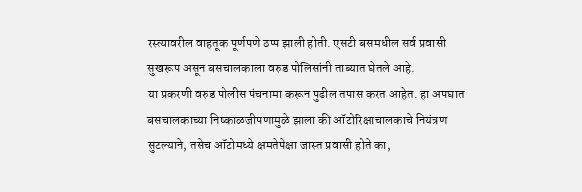रस्त्यावरील वाहतूक पूर्णपणे ठप्प झाली होती. एसटी बसमधील सर्व प्रवासी सुखरूप असून बसचालकाला वरुड पोलिसांनी ताब्यात घेतले आहे.
या प्रकरणी वरुड पोलीस पंचनामा करून पुढील तपास करत आहेत. हा अपघात बसचालकाच्या निष्काळजीपणामुळे झाला की ऑटोरिक्षाचालकाचे नियंत्रण सुटल्याने, तसेच ऑटोमध्ये क्षमतेपेक्षा जास्त प्रवासी होते का,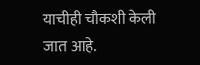याचीही चौकशी केली जात आहे.